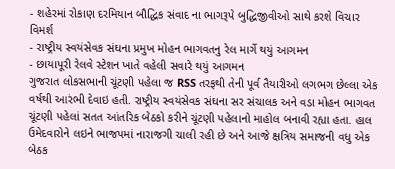- શહેરમાં રોકાણ દરમિયાન બૌદ્ધિક સંવાદ ના ભાગરૂપે બુદ્ધિજીવીઓ સાથે કરશે વિચાર વિમર્શ
- રાષ્ટ્રીય સ્વયંસેવક સંઘના પ્રમુખ મોહન ભાગવતનુ રેલ માર્ગે થયું આગમન
- છાયાપૂરી રેલવે સ્ટેશન ખાતે વહેલી સવારે થયું આગમન
ગુજરાત લોકસભાની ચૂંટણી પહેલા જ RSS તરફથી તેની પૂર્વ તૈયારીઓ લગભગ છેલ્લા એક વર્ષથી આરંભી દેવાઇ હતી. રાષ્ટ્રીય સ્વયંસેવક સંઘના સર સંચાલક અને વડા મોહન ભાગવત ચૂંટણી પહેલાં સતત આંતરિક બેઠકો કરીને ચૂંટણી પહેલાનો માહોલ બનાવી રહ્યા હતા. હાલ ઉમેદવારોને લઇને ભાજપમાં નારાજગી ચાલી રહી છે અને આજે ક્ષત્રિય સમાજની વધુ એક બેઠક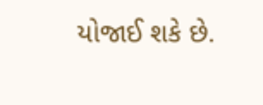યોજાઈ શકે છે.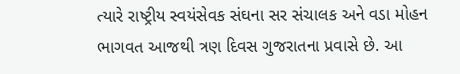ત્યારે રાષ્ટ્રીય સ્વયંસેવક સંઘના સર સંચાલક અને વડા મોહન ભાગવત આજથી ત્રણ દિવસ ગુજરાતના પ્રવાસે છે. આ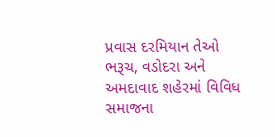પ્રવાસ દરમિયાન તેઓ ભરૂચ, વડોદરા અને અમદાવાદ શહેરમાં વિવિધ સમાજના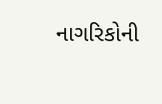નાગરિકોની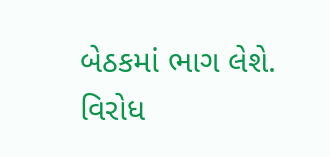બેઠકમાં ભાગ લેશે.
વિરોધ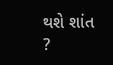થશે શાંત ?